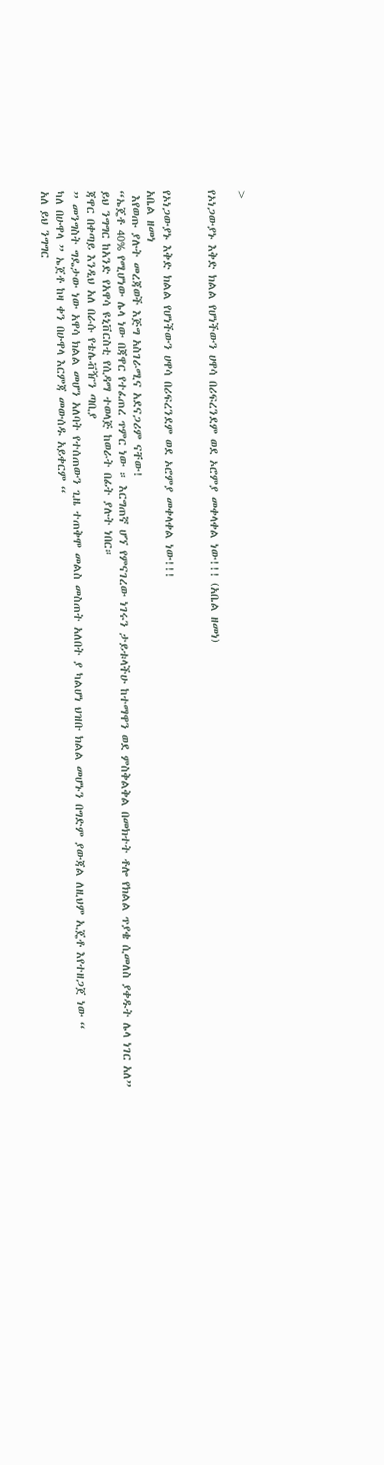>

የኦነጋውያኑ እቅድ ክልል የሆነችውን ሀዋሳ በሪፍረንደም ወደ ኦሮምያ መቀላቀል ነው!!! (አቤል ዘመነ)


የኦነጋውያኑ እቅድ ክልል የሆነችውን ሀዋሳ በሪፍረንደም ወደ ኦሮምያ መቀላቀል ነው!!!
አቤል ዘመነ
 እየወጡ ያሉት መረጃወች እጅግ አስገራሚና አደናጋሪም ናቸው!
“ኤጄቶ 40% የሚሆነው ሌላ ነው በጃዋር የተፈጠረ ጥምር ነው ። እርግጠኛ ሆኘ የምናገረው ነገሩን ታይቱላችሁ ከተማዋን ወደ ምስቅልቅል በመክተት ቶሎ የክልል ጥያቄ ሲመለስ ያቀዱት ሌላ ነገር አለ”
ይህ ንግግር ከአንድ የአዋሳ ዩኒቨርስቲ የሲዳማ ተወላጅ ከወራት በፊት ያሉት ነበር።
ጃዋር በቀጣይ እንዲህ አለ በራሱ የቴሌቭዥን ጣቢያ
” መንግስት ግዴታው ነው አዋሳ ክልል መሆን አለባት የተሰጠውን ጊዜ ተጠቅሞ መልስ መስጠት አለበት ያ ካልሆነ ህዝቡ ክልል መሆኑን በግድም ያውጃል ለዚህም ኢጄቶ እየተዘጋጀ ነው “
ካለ በሁዋላ ” ኤጀቶ ከዛ ቀን በሁዋላ እርምጃ መውሰዱ አይቀርም “
አለ ይህ ንግግር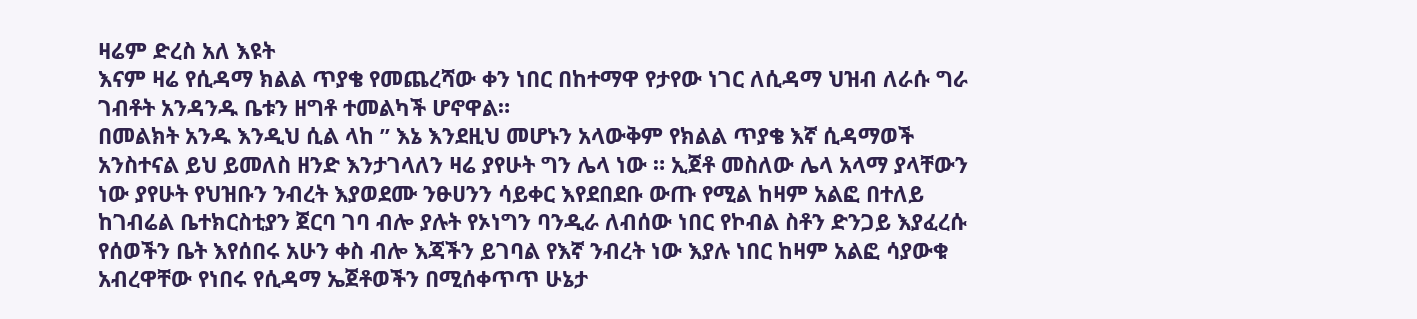ዛሬም ድረስ አለ እዩት
እናም ዛሬ የሲዳማ ክልል ጥያቄ የመጨረሻው ቀን ነበር በከተማዋ የታየው ነገር ለሲዳማ ህዝብ ለራሱ ግራ ገብቶት አንዳንዱ ቤቱን ዘግቶ ተመልካች ሆኖዋል።
በመልክት አንዱ እንዲህ ሲል ላከ ” እኔ እንደዚህ መሆኑን አላውቅም የክልል ጥያቄ እኛ ሲዳማወች አንስተናል ይህ ይመለስ ዘንድ እንታገላለን ዛሬ ያየሁት ግን ሌላ ነው ። ኢጀቶ መስለው ሌላ አላማ ያላቸውን ነው ያየሁት የህዝቡን ንብረት እያወደሙ ንፁሀንን ሳይቀር እየደበደቡ ውጡ የሚል ከዛም አልፎ በተለይ ከገብሬል ቤተክርስቲያን ጀርባ ገባ ብሎ ያሉት የኦነግን ባንዲራ ለብሰው ነበር የኮብል ስቶን ድንጋይ እያፈረሱ የሰወችን ቤት እየሰበሩ አሁን ቀስ ብሎ እጃችን ይገባል የእኛ ንብረት ነው እያሉ ነበር ከዛም አልፎ ሳያውቁ አብረዋቸው የነበሩ የሲዳማ ኤጀቶወችን በሚሰቀጥጥ ሁኔታ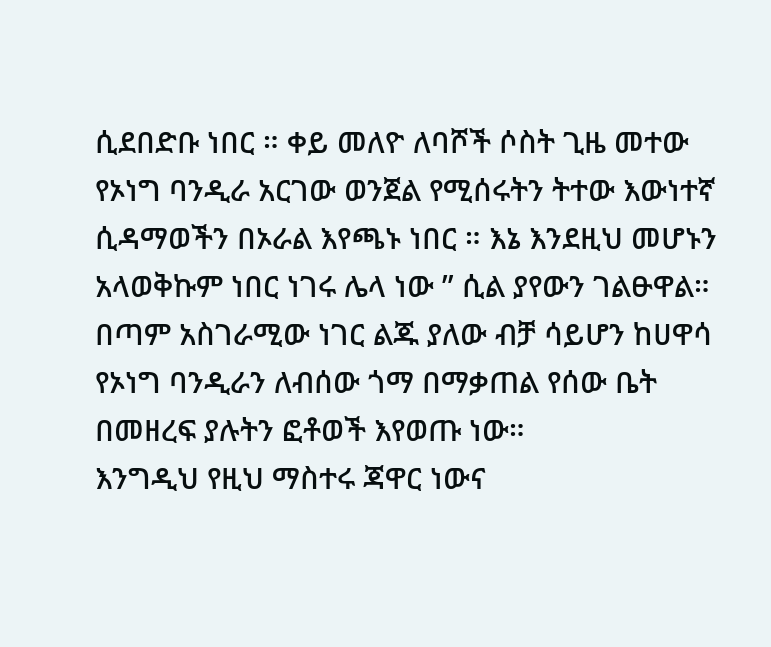ሲደበድቡ ነበር ። ቀይ መለዮ ለባሾች ሶስት ጊዜ መተው የኦነግ ባንዲራ አርገው ወንጀል የሚሰሩትን ትተው እውነተኛ ሲዳማወችን በኦራል እየጫኑ ነበር ። እኔ እንደዚህ መሆኑን አላወቅኩም ነበር ነገሩ ሌላ ነው ” ሲል ያየውን ገልፁዋል።
በጣም አስገራሚው ነገር ልጁ ያለው ብቻ ሳይሆን ከሀዋሳ የኦነግ ባንዲራን ለብሰው ጎማ በማቃጠል የሰው ቤት በመዘረፍ ያሉትን ፎቶወች እየወጡ ነው።
እንግዲህ የዚህ ማስተሩ ጃዋር ነውና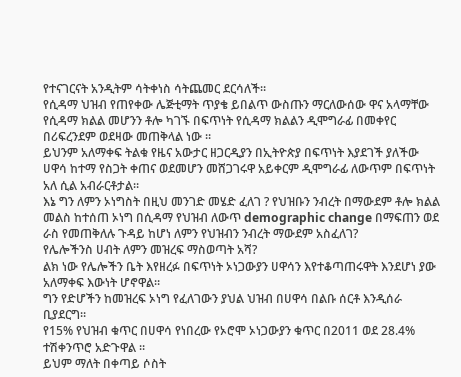የተናገርናት አንዲትም ሳትቀነስ ሳትጨመር ደርሳለች።
የሲዳማ ህዝብ የጠየቀው ሌጅቲማት ጥያቄ ይበልጥ ውስጡን ማርለውሰው ዋና አላማቸው የሲዳማ ክልል መሆንን ቶሎ ካገኙ በፍጥነት የሲዳማ ክልልን ዲሞግራፊ በመቀየር በሪፍረንደም ወደዛው መጠቅላል ነው ።
ይህንም አለማቀፍ ትልቁ የዜና አውታር ዘጋርዲያን በኢትዮጵያ በፍጥነት እያደገች ያለችው ሀዋሳ ከተማ የስጋት ቀጠና ወደመሆን መሸጋገሩዋ አይቀርም ዲሞግራፊ ለውጥም በፍጥነት አለ ሲል አብራርቶታል።
እኔ ግን ለምን ኦነግስት በዚህ መንገድ መሄድ ፈለገ ? የህዝቡን ንብረት በማውደም ቶሎ ክልል መልስ ከተሰጠ ኦነግ በሲዳማ የህዝብ ለውጥ demographic change በማፍጠን ወደ ራስ የመጠቅለሉ ጉዳይ ከሆነ ለምን የህዝብን ንብረት ማውደም አስፈለገ?
የሌሎችንስ ሀብት ለምን መዝረፍ ማስወጣት አሻ?
ልክ ነው የሌሎችን ቤት እየዘረፉ በፍጥነት ኦነጋውያን ሀዋሳን እየተቆጣጠሩዋት እንደሆነ ያው አለማቀፍ እውነት ሆኖዋል።
ግን የድሆችን ከመዝረፍ ኦነግ የፈለገውን ያህል ህዝብ በሀዋሳ በልቡ ሰርቶ እንዲሰራ ቢያደርግ።
የ15% የህዝብ ቁጥር በሀዋሳ የነበረው የኦሮሞ ኦነጋውያን ቁጥር በ2011 ወደ 28.4% ተሽቀንጥሮ አድጉዋል ።
ይህም ማለት በቀጣይ ሶስት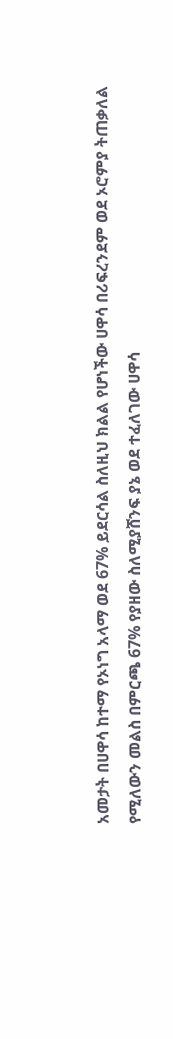አመታት በሀዋሳ ከተማ የኦነግ አላማ ወደ 67% ይደርሳል ስለዚህ ክልል የሆነችው ሀዋሳ በሪፍረንደም ወደ ኦሮምያ ትጠቃለል የሚለውን መልስ በምርጫ 67% የያዘው ስለሚያሸንፍ ያኔ ወደ ተፈለገው ሀዋሳ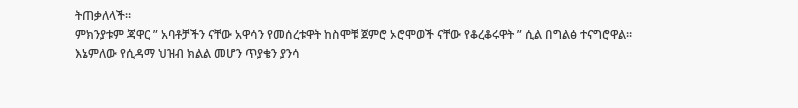ትጠቃለላች።
ምክንያቱም ጃዋር ” አባቶቻችን ናቸው አዋሳን የመሰረቱዋት ከስሞቹ ጀምሮ ኦሮሞወች ናቸው የቆረቆሩዋት ” ሲል በግልፅ ተናግሮዋል።
እኔምለው የሲዳማ ህዝብ ክልል መሆን ጥያቄን ያንሳ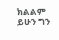ክልልም ይሁን ግን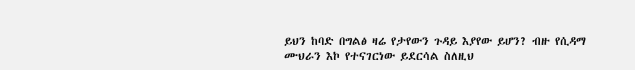ይህን ከባድ በግልፅ ዛሬ የታየውን ጉዳይ እያየው ይሆን? ብዙ የሲዳማ ሙህራን እኮ የተናገርነው ይደርሳል ስለዚህ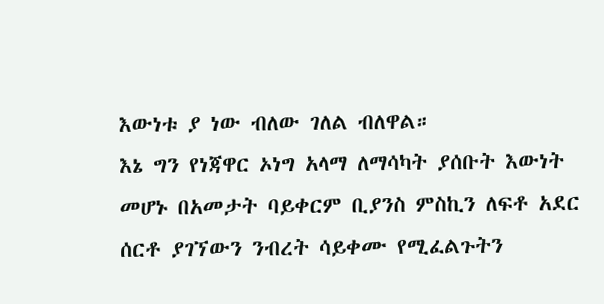እውነቱ ያ ነው ብለው ገለል ብለዋል።
እኔ ግን የነጃዋር ኦነግ አላማ ለማሳካት ያሰቡት እውነት መሆኑ በአመታት ባይቀርም ቢያንስ ምስኪን ለፍቶ አደር ሰርቶ ያገኘውን ንብረት ሳይቀሙ የሚፈልጉትን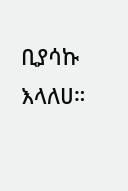ቢያሳኩ እላለሀ።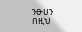ንፁሀን በዚህ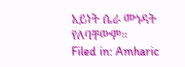አይነት ሴራ መጎዳት የለባቸውም።
Filed in: Amharic